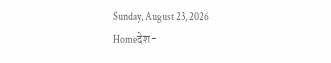Sunday, August 23, 2026
Homeदेश-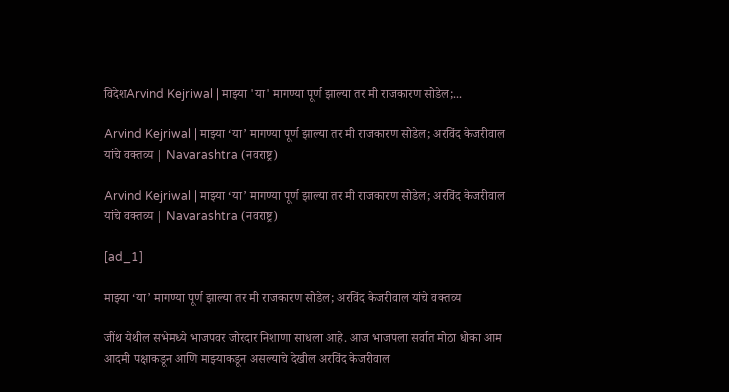विदेशArvind Kejriwal | माझ्या 'या' मागण्या पूर्ण झाल्या तर मी राजकारण सोडेल;...

Arvind Kejriwal | माझ्या ‘या’ मागण्या पूर्ण झाल्या तर मी राजकारण सोडेल; अरविंद केजरीवाल यांचे वक्तव्य | Navarashtra (नवराष्ट्र)

Arvind Kejriwal | माझ्या ‘या’ मागण्या पूर्ण झाल्या तर मी राजकारण सोडेल; अरविंद केजरीवाल यांचे वक्तव्य | Navarashtra (नवराष्ट्र)

[ad_1]

माझ्या ‘या’ मागण्या पूर्ण झाल्या तर मी राजकारण सोडेल; अरविंद केजरीवाल यांचे वक्तव्य

जींथ येथील सभेमध्ये भाजपवर जोरदार निशाणा साधला आहे. आज भाजपला सर्वात मोठा धोका आम आदमी पक्षाकडून आणि माझ्याकडून असल्याचे देखील अरविंद केजरीवाल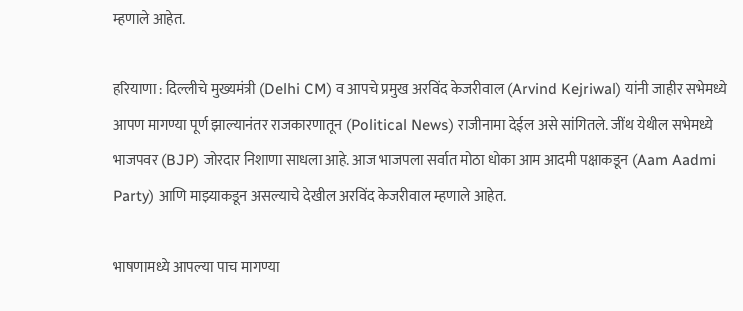म्हणाले आहेत.

हरियाणा : दिल्लीचे मुख्यमंत्री (Delhi CM) व आपचे प्रमुख अरविंद केजरीवाल (Arvind Kejriwal) यांनी जाहीर सभेमध्ये आपण मागण्या पूर्ण झाल्यानंतर राजकारणातून (Political News) राजीनामा देईल असे सांगितले. जींथ येथील सभेमध्ये भाजपवर (BJP) जोरदार निशाणा साधला आहे. आज भाजपला सर्वात मोठा धोका आम आदमी पक्षाकडून (Aam Aadmi Party) आणि माझ्याकडून असल्याचे देखील अरविंद केजरीवाल म्हणाले आहेत.

भाषणामध्ये आपल्या पाच मागण्या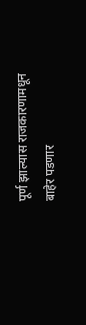पूर्ण झाल्यास राजकारणामधून बाहेर पडणार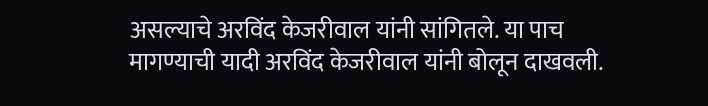असल्याचे अरविंद केजरीवाल यांनी सांगितले. या पाच मागण्याची यादी अरविंद केजरीवाल यांनी बोलून दाखवली.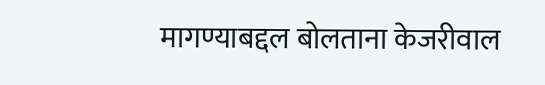मागण्याबद्दल बोलताना केजरीवाल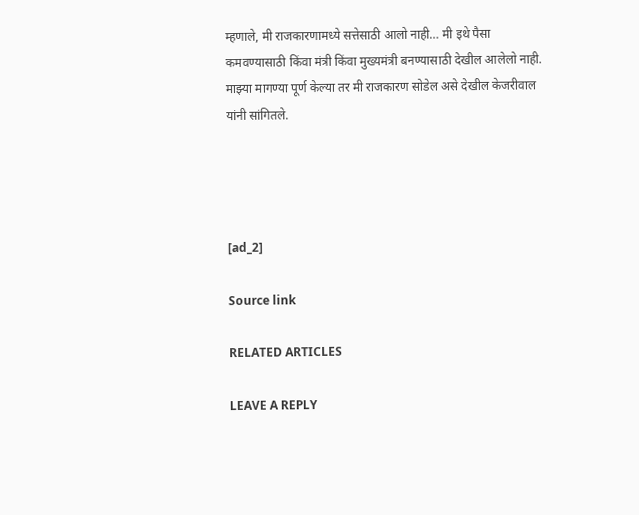म्हणाले, मी राजकारणामध्ये सत्तेसाठी आलो नाही… मी इथे पैसा कमवण्यासाठी किंवा मंत्री किंवा मुख्यमंत्री बनण्यासाठी देखील आलेलो नाही. माझ्या मागण्या पूर्ण केल्या तर मी राजकारण सोडेल असे देखील केजरीवाल यांनी सांगितले.




[ad_2]

Source link

RELATED ARTICLES

LEAVE A REPLY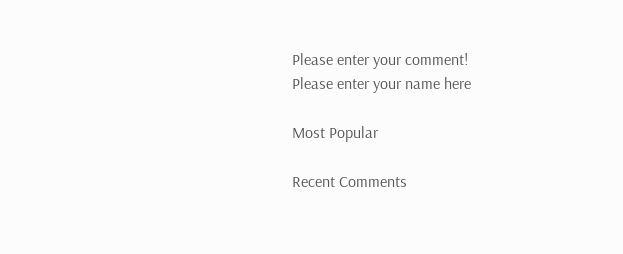Please enter your comment!
Please enter your name here

Most Popular

Recent Comments